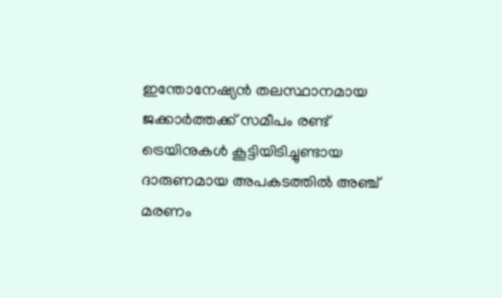ഇന്തോനേഷ്യൻ തലസ്ഥാനമായ ജക്കാർത്തക്ക് സമീപം രണ്ട് ട്രെയിനുകൾ കൂട്ടിയിടിച്ചുണ്ടായ ദാരുണമായ അപകടത്തിൽ അഞ്ച് മരണം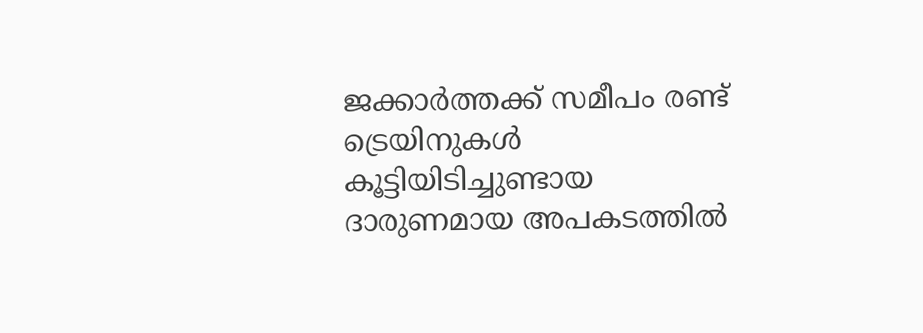ജക്കാർത്തക്ക് സമീപം രണ്ട് ട്രെയിനുകൾ കൂട്ടിയിടിച്ചുണ്ടായ ദാരുണമായ അപകടത്തിൽ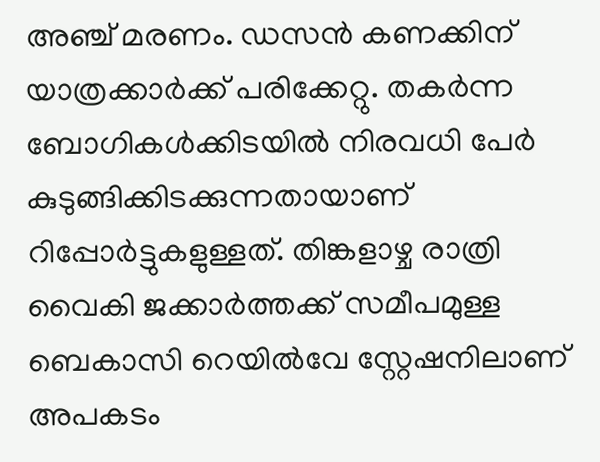അഞ്ച് മരണം. ഡസൻ കണക്കിന് യാത്രക്കാർക്ക് പരിക്കേറ്റു. തകർന്ന ബോഗികൾക്കിടയിൽ നിരവധി പേർ കുടുങ്ങിക്കിടക്കുന്നതായാണ് റിപ്പോർട്ടുകളുള്ളത്. തിങ്കളാഴ്ച രാത്രി വൈകി ജക്കാർത്തക്ക് സമീപമുള്ള ബെകാസി റെയിൽവേ സ്റ്റേഷനിലാണ് അപകടം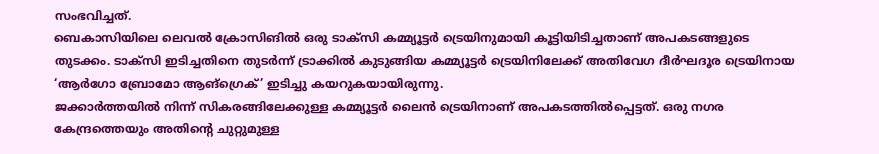സംഭവിച്ചത്.
ബെകാസിയിലെ ലെവൽ ക്രോസിങിൽ ഒരു ടാക്സി കമ്മ്യൂട്ടർ ട്രെയിനുമായി കൂട്ടിയിടിച്ചതാണ് അപകടങ്ങളുടെ തുടക്കം. ടാക്സി ഇടിച്ചതിനെ തുടർന്ന് ട്രാക്കിൽ കുടുങ്ങിയ കമ്മ്യൂട്ടർ ട്രെയിനിലേക്ക് അതിവേഗ ദീർഘദൂര ട്രെയിനായ ‘ആർഗോ ബ്രോമോ ആങ്ഗ്രെക്’ ഇടിച്ചു കയറുകയായിരുന്നു.
ജക്കാർത്തയിൽ നിന്ന് സികരങ്ങിലേക്കുള്ള കമ്മ്യൂട്ടർ ലൈൻ ട്രെയിനാണ് അപകടത്തിൽപ്പെട്ടത്. ഒരു നഗര കേന്ദ്രത്തെയും അതിന്റെ ചുറ്റുമുള്ള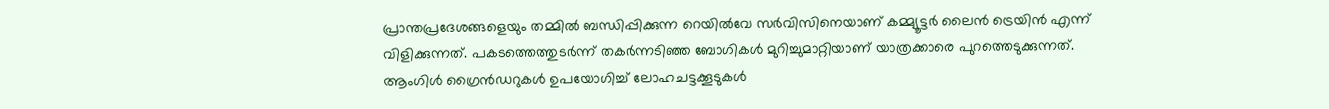പ്രാന്തപ്രദേശങ്ങളെയും തമ്മിൽ ബന്ധിപ്പിക്കുന്ന റെയിൽവേ സർവിസിനെയാണ് കമ്മ്യൂട്ടർ ലൈൻ ട്രെയിൻ എന്ന് വിളിക്കുന്നത്. പകടത്തെത്തുടർന്ന് തകർന്നടിഞ്ഞ ബോഗികൾ മുറിച്ചുമാറ്റിയാണ് യാത്രക്കാരെ പുറത്തെടുക്കുന്നത്. ആംഗിൾ ഗ്രൈൻഡറുകൾ ഉപയോഗിച്ച് ലോഹചട്ടക്കൂടുകൾ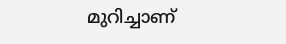മുറിച്ചാണ്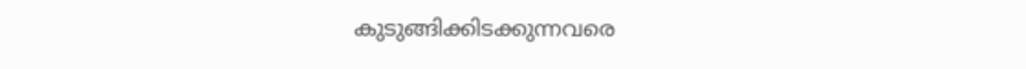കുടുങ്ങിക്കിടക്കുന്നവരെ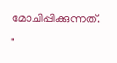മോചിപ്പിക്കുന്നത്.
"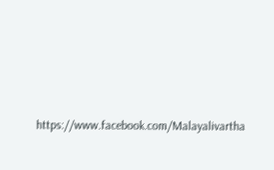https://www.facebook.com/Malayalivartha